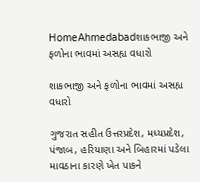HomeAhmedabadશાકભાજી અને ફળોના ભાવમાં અસહ્ય વધારો

શાકભાજી અને ફળોના ભાવમાં અસહ્ય વધારો

ગુજરાત સહીત ઉત્તરપ્રદેશ, મધ્‍યપ્રદેશ, પંજાબ, હરિયાણા અને બિહારમાં પડેલા માવઠાના કારણે ખેત પાકને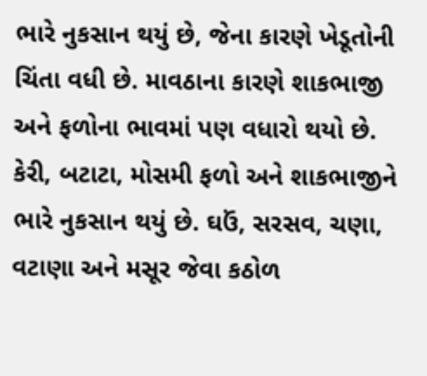ભારે નુકસાન થયું છે, જેના કારણે ખેડૂતોની ચિંતા વધી છે. માવઠાના કારણે શાકભાજી અને ફળોના ભાવમાં પણ વધારો થયો છે. કેરી, બટાટા, મોસમી ફળો અને શાકભાજીને ભારે નુકસાન થયું છે. ઘઉં, સરસવ, ચણા, વટાણા અને મસૂર જેવા કઠોળ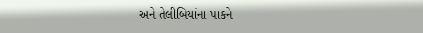અને તેલીબિયાંના પાકને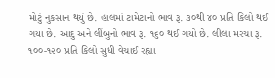મોટું નુકસાન થયું છે. હાલમાં ટામેટાનો ભાવ રૂ. ૩૦થી ૪૦ પ્રતિ કિલો થઈ ગયા છે. આદુ અને લીંબુનો ભાવ રૂ. ૧૬૦ થઈ ગયો છે. લીલા મરચા રૂ. ૧૦૦-૧૨૦ પ્રતિ કિલો સુધી વેચાઈ રહ્યા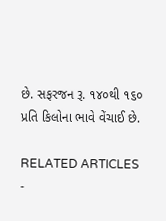છે. સફરજન રૂ. ૧૪૦થી ૧૬૦ પ્રતિ કિલોના ભાવે વેંચાઈ છે.

RELATED ARTICLES
-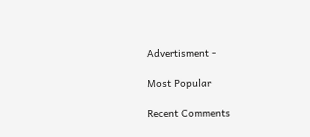Advertisment -

Most Popular

Recent Comments